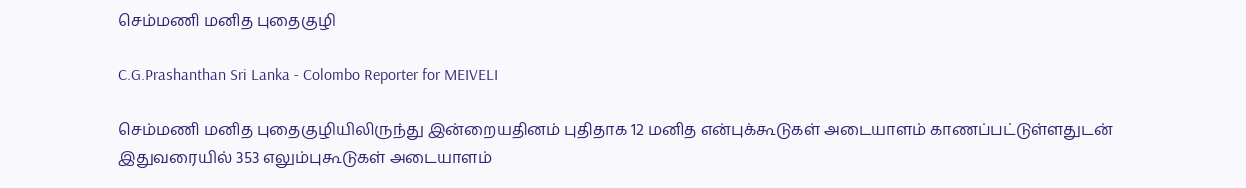செம்மணி மனித புதைகுழி

C.G.Prashanthan Sri Lanka - Colombo Reporter for MEIVELI

செம்மணி மனித புதைகுழியிலிருந்து இன்றையதினம் புதிதாக 12 மனித என்புக்கூடுகள் அடையாளம் காணப்பட்டுள்ளதுடன் இதுவரையில் 353 எலும்புகூடுகள் அடையாளம்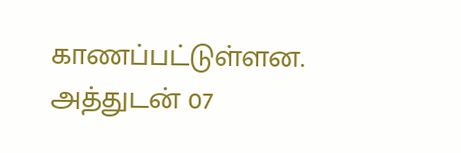காணப்பட்டுள்ளன. அத்துடன் 07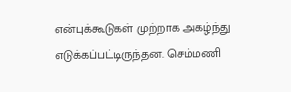என்புக்கூடுகள் முற்றாக அகழ்ந்து எடுக்கப்பட்டிருந்தன. செம்மணி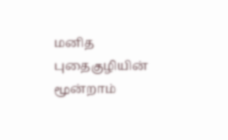மனித புதைகுழியின் மூன்றாம்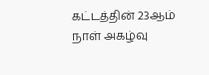கட்டத்தின் 23ஆம் நாள் அகழ்வு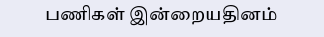பணிகள் இன்றையதினம்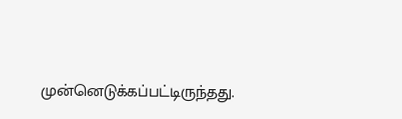முன்னெடுக்கப்பட்டிருந்தது.